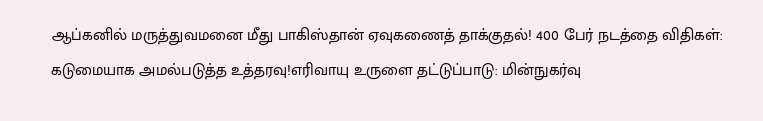ஆப்கனில் மருத்துவமனை மீது பாகிஸ்தான் ஏவுகணைத் தாக்குதல்! 400 பேர் நடத்தை விதிகள்: கடுமையாக அமல்படுத்த உத்தரவு!எரிவாயு உருளை தட்டுப்பாடு: மின்நுகர்வு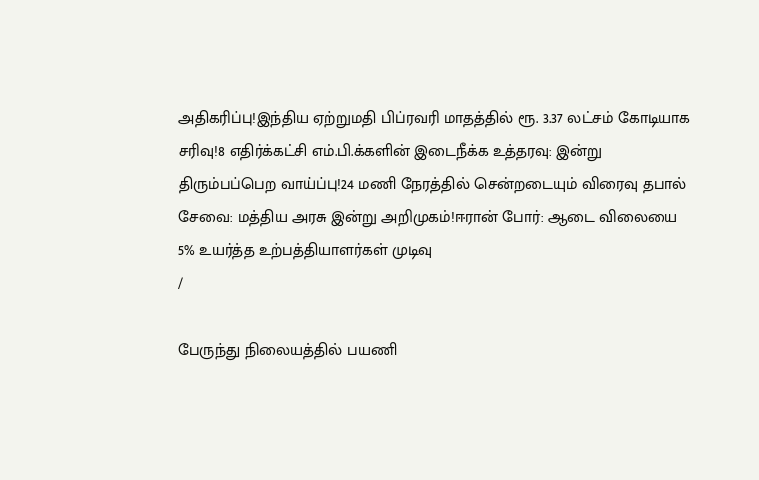அதிகரிப்பு!இந்திய ஏற்றுமதி பிப்ரவரி மாதத்தில் ரூ. 3.37 லட்சம் கோடியாக சரிவு!8 எதிர்க்கட்சி எம்.பி.க்களின் இடைநீக்க உத்தரவு: இன்று திரும்பப்பெற வாய்ப்பு!24 மணி நேரத்தில் சென்றடையும் விரைவு தபால் சேவை: மத்திய அரசு இன்று அறிமுகம்!ஈரான் போர்: ஆடை விலையை 5% உயர்த்த உற்பத்தியாளர்கள் முடிவு
/

பேருந்து நிலையத்தில் பயணி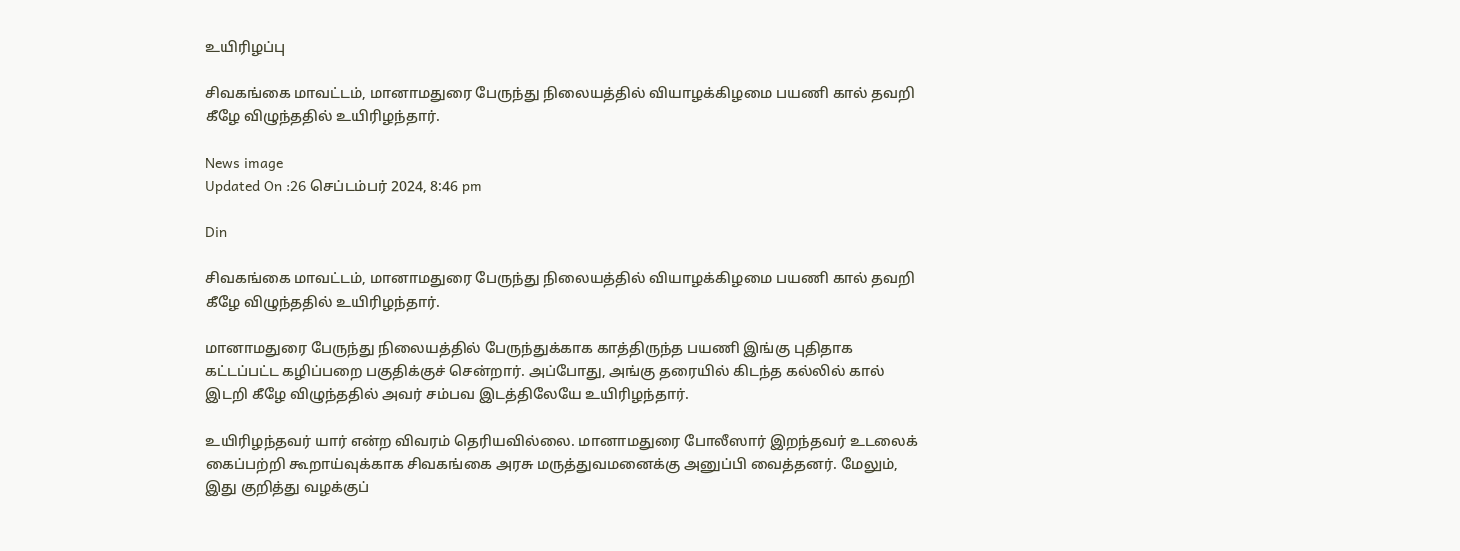உயிரிழப்பு

சிவகங்கை மாவட்டம், மானாமதுரை பேருந்து நிலையத்தில் வியாழக்கிழமை பயணி கால் தவறி கீழே விழுந்ததில் உயிரிழந்தார்.

News image
Updated On :26 செப்டம்பர் 2024, 8:46 pm

Din

சிவகங்கை மாவட்டம், மானாமதுரை பேருந்து நிலையத்தில் வியாழக்கிழமை பயணி கால் தவறி கீழே விழுந்ததில் உயிரிழந்தார்.

மானாமதுரை பேருந்து நிலையத்தில் பேருந்துக்காக காத்திருந்த பயணி இங்கு புதிதாக கட்டப்பட்ட கழிப்பறை பகுதிக்குச் சென்றார். அப்போது, அங்கு தரையில் கிடந்த கல்லில் கால் இடறி கீழே விழுந்ததில் அவர் சம்பவ இடத்திலேயே உயிரிழந்தார்.

உயிரிழந்தவர் யார் என்ற விவரம் தெரியவில்லை. மானாமதுரை போலீஸார் இறந்தவர் உடலைக் கைப்பற்றி கூறாய்வுக்காக சிவகங்கை அரசு மருத்துவமனைக்கு அனுப்பி வைத்தனர். மேலும், இது குறித்து வழக்குப்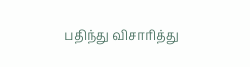பதிந்து விசாரித்து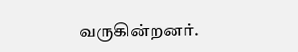வருகின்றனர்.